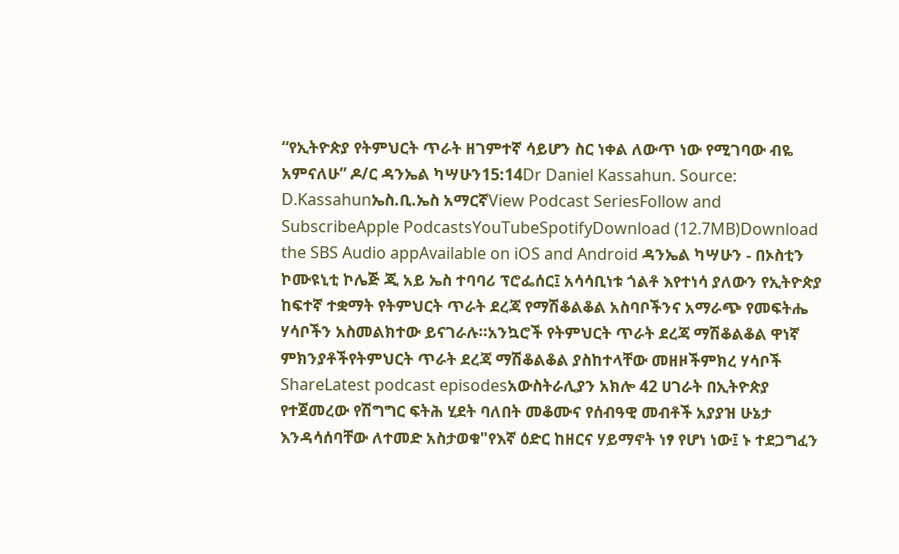“የኢትዮጵያ የትምህርት ጥራት ዘገምተኛ ሳይሆን ስር ነቀል ለውጥ ነው የሚገባው ብዬ አምናለሁ” ዶ/ር ዳንኤል ካሣሁን15:14Dr Daniel Kassahun. Source: D.Kassahunኤስ.ቢ.ኤስ አማርኛView Podcast SeriesFollow and SubscribeApple PodcastsYouTubeSpotifyDownload (12.7MB)Download the SBS Audio appAvailable on iOS and Android ዳንኤል ካሣሁን - በኦስቲን ኮሙዩኒቲ ኮሌጅ ጂ አይ ኤስ ተባባሪ ፕሮፌሰር፤ አሳሳቢነቱ ጎልቶ እየተነሳ ያለውን የኢትዮጵያ ከፍተኛ ተቋማት የትምህርት ጥራት ደረጃ የማሽቆልቆል አስባቦችንና አማራጭ የመፍትሔ ሃሳቦችን አስመልክተው ይናገራሉ።አንኳሮች የትምህርት ጥራት ደረጃ ማሽቆልቆል ዋነኛ ምክንያቶችየትምህርት ጥራት ደረጃ ማሽቆልቆል ያስከተላቸው መዘዞችምክረ ሃሳቦች ShareLatest podcast episodesአውስትራሊያን አክሎ 42 ሀገራት በኢትዮጵያ የተጀመረው የሽግግር ፍትሕ ሂደት ባለበት መቆሙና የሰብዓዊ መብቶች አያያዝ ሁኔታ እንዳሳሰባቸው ለተመድ አስታወቁ"የእኛ ዕድር ከዘርና ሃይማኖት ነፃ የሆነ ነው፤ ኑ ተደጋግፈን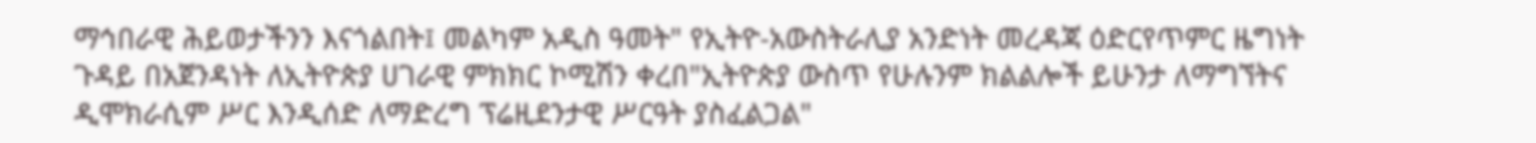ማኅበራዊ ሕይወታችንን እናጎልበት፤ መልካም አዲስ ዓመት" የኢትዮ-አውስትራሊያ አንድነት መረዳጃ ዕድርየጥምር ዜግነት ጉዳይ በአጀንዳነት ለኢትዮጵያ ሀገራዊ ምክክር ኮሚሽን ቀረበ"ኢትዮጵያ ውስጥ የሁሉንም ክልልሎች ይሁንታ ለማግኘትና ዲሞክራሲም ሥር እንዲሰድ ለማድረግ ፕሬዚደንታዊ ሥርዓት ያስፈልጋል"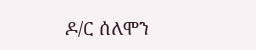ዶ/ር ሰለሞን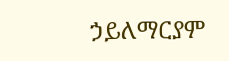ኃይለማርያም